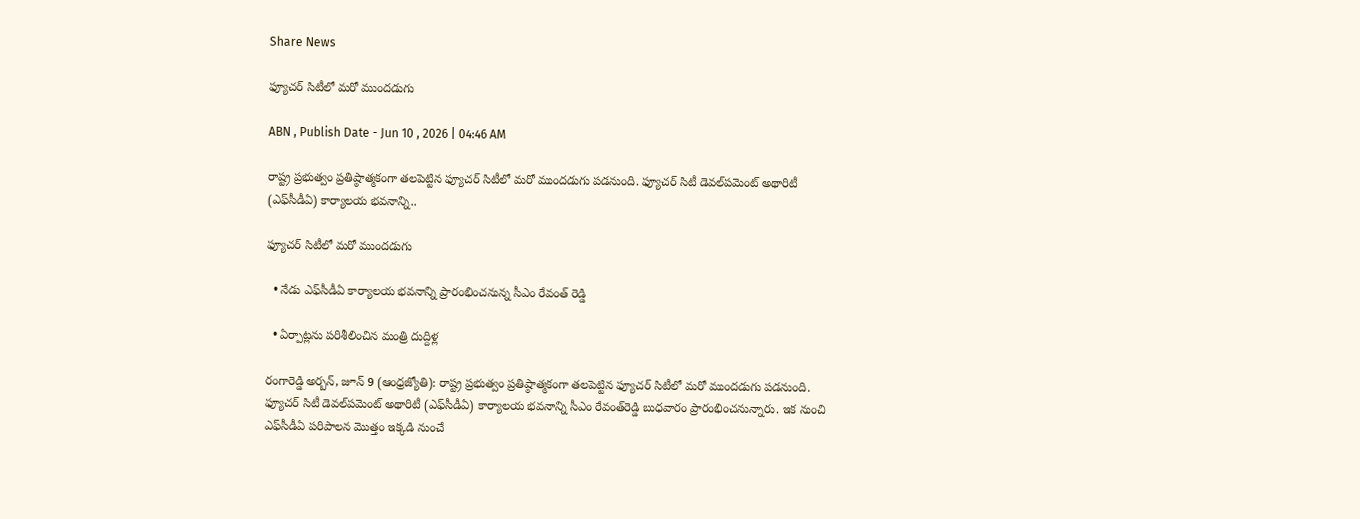Share News

ఫ్యూచర్‌ సిటీలో మరో ముందడుగు

ABN , Publish Date - Jun 10 , 2026 | 04:46 AM

రాష్ట్ర ప్రభుత్వం ప్రతిష్ఠాత్మకంగా తలపెట్టిన ఫ్యూచర్‌ సిటీలో మరో ముందడుగు పడనుంది. ఫ్యూచర్‌ సిటీ డెవల్‌పమెంట్‌ అథారిటీ (ఎఫ్‌సీడీఏ) కార్యాలయ భవనాన్ని..

ఫ్యూచర్‌ సిటీలో మరో ముందడుగు

  • నేడు ఎఫ్‌సీడీఏ కార్యాలయ భవనాన్ని ప్రారంభించనున్న సీఎం రేవంత్‌ రెడ్డి

  • ఏర్పాట్లను పరిశీలించిన మంత్రి దుద్దిళ్ల

రంగారెడ్డి అర్బన్‌, జూన్‌ 9 (ఆంధ్రజ్యోతి): రాష్ట్ర ప్రభుత్వం ప్రతిష్ఠాత్మకంగా తలపెట్టిన ఫ్యూచర్‌ సిటీలో మరో ముందడుగు పడనుంది. ఫ్యూచర్‌ సిటీ డెవల్‌పమెంట్‌ అథారిటీ (ఎఫ్‌సీడీఏ) కార్యాలయ భవనాన్ని సీఎం రేవంత్‌రెడ్డి బుధవారం ప్రారంభించనున్నారు. ఇక నుంచి ఎఫ్‌సీడీఏ పరిపాలన మొత్తం ఇక్కడి నుంచే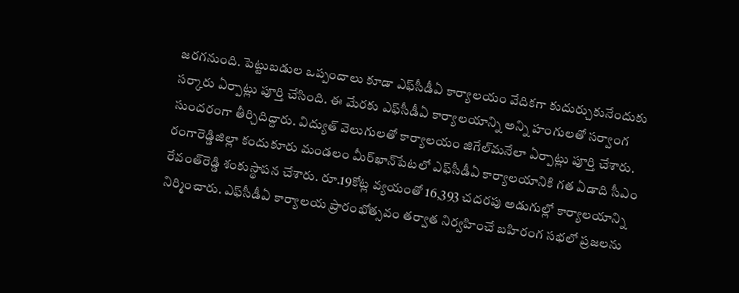జరగనుంది. పెట్టుబడుల ఒప్పందాలు కూడా ఎఫ్‌సీడీఏ కార్యాలయం వేదికగా కుదుర్చుకునేందుకు సర్కారు ఏర్పాట్లు పూర్తి చేసింది. ఈ మేరకు ఎఫ్‌సీడీఏ కార్యాలయాన్ని అన్ని హంగులతో సర్వాంగ సుందరంగా తీర్చిదిద్దారు. విద్యుత్‌ వెలుగులతో కార్యాలయం జిగేల్‌మనేలా ఏర్పాట్లు పూర్తి చేశారు. రంగారెడ్డిజిల్లా కందుకూరు మండలం మీర్‌ఖాన్‌పేటలో ఎఫ్‌సీడీఏ కార్యాలయానికి గత ఏడాది సీఎం రేవంత్‌రెడ్డి శంకుస్థాపన చేశారు. రూ.19కోట్ల వ్యయంతో 16,393 చదరపు అడుగుల్లో కార్యాలయాన్ని నిర్మించారు. ఎఫ్‌సీడీఏ కార్యాలయ ప్రారంభోత్సవం తర్వాత నిర్వహించే బహిరంగ సభలో ప్రజలను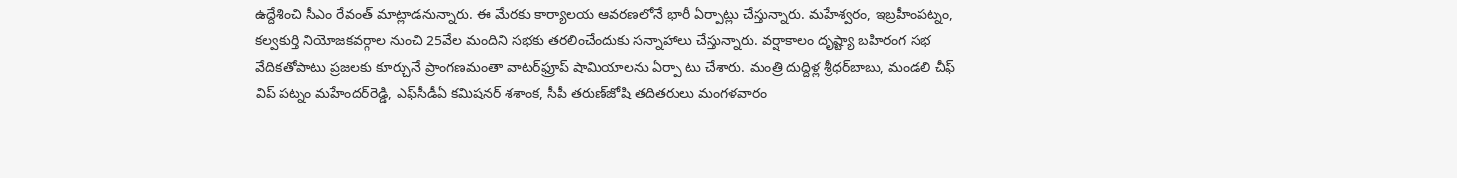ఉద్దేశించి సీఎం రేవంత్‌ మాట్లాడనున్నారు. ఈ మేరకు కార్యాలయ ఆవరణలోనే భారీ ఏర్పాట్లు చేస్తున్నారు. మహేశ్వరం, ఇబ్రహీంపట్నం, కల్వకుర్తి నియోజకవర్గాల నుంచి 25వేల మందిని సభకు తరలించేందుకు సన్నాహాలు చేస్తున్నారు. వర్షాకాలం దృష్ట్యా బహిరంగ సభ వేదికతోపాటు ప్రజలకు కూర్చునే ప్రాంగణమంతా వాటర్‌ఫ్రూప్‌ షామియాలను ఏర్పా టు చేశారు. మంత్రి దుద్దిళ్ల శ్రీధర్‌బాబు, మండలి చీఫ్‌ విప్‌ పట్నం మహేందర్‌రెడ్డి, ఎఫ్‌సీడీఏ కమిషనర్‌ శశాంక, సీపీ తరుణ్‌జోషి తదితరులు మంగళవారం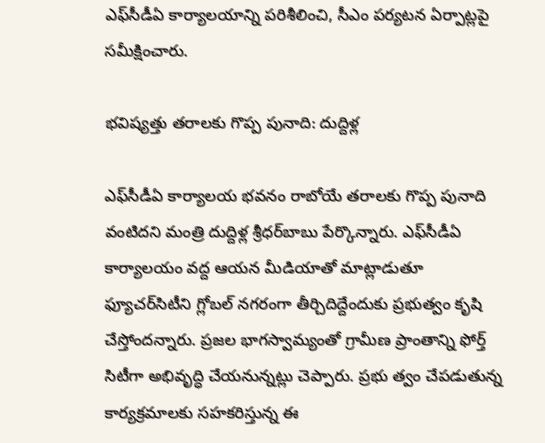ఎఫ్‌సీడీఏ కార్యాలయాన్ని పరిశీలించి, సీఎం పర్యటన ఏర్పాట్లపై సమీక్షించారు.

భవిష్యత్తు తరాలకు గొప్ప పునాది: దుద్దిళ్ల

ఎఫ్‌సీడీఏ కార్యాలయ భవనం రాబోయే తరాలకు గొప్ప పునాది వంటిదని మంత్రి దుద్దిళ్ల శ్రీధర్‌బాబు పేర్కొన్నారు. ఎఫ్‌సీడీఏ కార్యాలయం వద్ద ఆయన మీడియాతో మాట్లాడుతూ ఫ్యూచర్‌సిటీని గ్లోబల్‌ నగరంగా తీర్చిదిద్దేందుకు ప్రభుత్వం కృషి చేస్తోందన్నారు. ప్రజల భాగస్వామ్యంతో గ్రామీణ ప్రాంతాన్ని ఫోర్త్‌ సిటీగా అభివృద్ధి చేయనున్నట్లు చెప్పారు. ప్రభు త్వం చేపడుతున్న కార్యక్రమాలకు సహకరిస్తున్న ఈ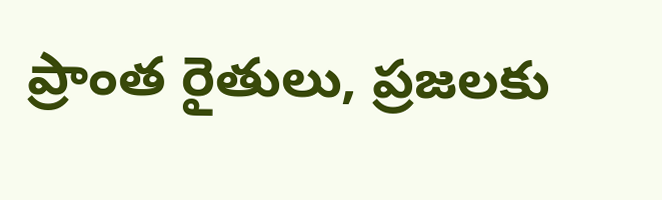ప్రాంత రైతులు, ప్రజలకు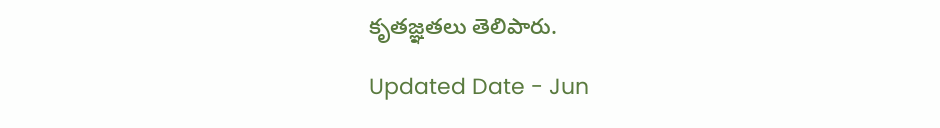కృతజ్ఞతలు తెలిపారు.

Updated Date - Jun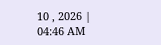10 , 2026 | 04:46 AM